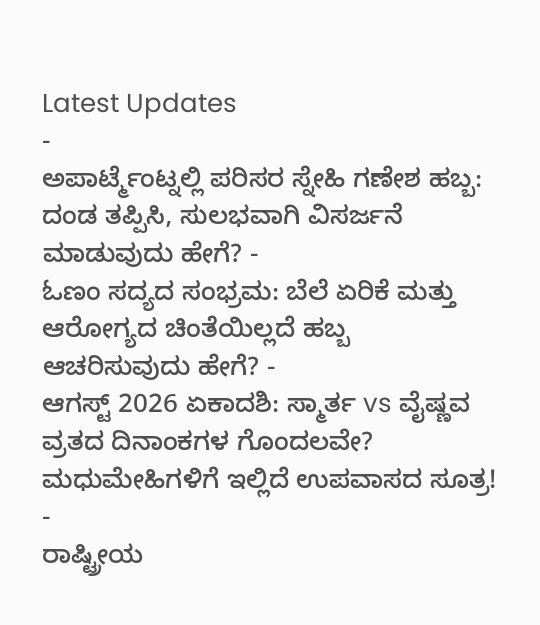Latest Updates
-
ಅಪಾರ್ಟ್ಮೆಂಟ್ನಲ್ಲಿ ಪರಿಸರ ಸ್ನೇಹಿ ಗಣೇಶ ಹಬ್ಬ: ದಂಡ ತಪ್ಪಿಸಿ, ಸುಲಭವಾಗಿ ವಿಸರ್ಜನೆ ಮಾಡುವುದು ಹೇಗೆ? -
ಓಣಂ ಸದ್ಯದ ಸಂಭ್ರಮ: ಬೆಲೆ ಏರಿಕೆ ಮತ್ತು ಆರೋಗ್ಯದ ಚಿಂತೆಯಿಲ್ಲದೆ ಹಬ್ಬ ಆಚರಿಸುವುದು ಹೇಗೆ? -
ಆಗಸ್ಟ್ 2026 ಏಕಾದಶಿ: ಸ್ಮಾರ್ತ vs ವೈಷ್ಣವ ವ್ರತದ ದಿನಾಂಕಗಳ ಗೊಂದಲವೇ? ಮಧುಮೇಹಿಗಳಿಗೆ ಇಲ್ಲಿದೆ ಉಪವಾಸದ ಸೂತ್ರ! -
ರಾಷ್ಟ್ರೀಯ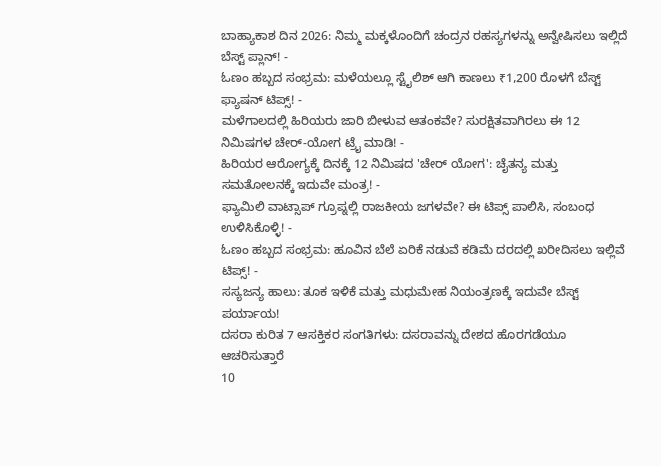ಬಾಹ್ಯಾಕಾಶ ದಿನ 2026: ನಿಮ್ಮ ಮಕ್ಕಳೊಂದಿಗೆ ಚಂದ್ರನ ರಹಸ್ಯಗಳನ್ನು ಅನ್ವೇಷಿಸಲು ಇಲ್ಲಿದೆ ಬೆಸ್ಟ್ ಪ್ಲಾನ್! -
ಓಣಂ ಹಬ್ಬದ ಸಂಭ್ರಮ: ಮಳೆಯಲ್ಲೂ ಸ್ಟೈಲಿಶ್ ಆಗಿ ಕಾಣಲು ₹1,200 ರೊಳಗೆ ಬೆಸ್ಟ್ ಫ್ಯಾಷನ್ ಟಿಪ್ಸ್! -
ಮಳೆಗಾಲದಲ್ಲಿ ಹಿರಿಯರು ಜಾರಿ ಬೀಳುವ ಆತಂಕವೇ? ಸುರಕ್ಷಿತವಾಗಿರಲು ಈ 12 ನಿಮಿಷಗಳ ಚೇರ್-ಯೋಗ ಟ್ರೈ ಮಾಡಿ! -
ಹಿರಿಯರ ಆರೋಗ್ಯಕ್ಕೆ ದಿನಕ್ಕೆ 12 ನಿಮಿಷದ 'ಚೇರ್ ಯೋಗ': ಚೈತನ್ಯ ಮತ್ತು ಸಮತೋಲನಕ್ಕೆ ಇದುವೇ ಮಂತ್ರ! -
ಫ್ಯಾಮಿಲಿ ವಾಟ್ಸಾಪ್ ಗ್ರೂಪ್ನಲ್ಲಿ ರಾಜಕೀಯ ಜಗಳವೇ? ಈ ಟಿಪ್ಸ್ ಪಾಲಿಸಿ, ಸಂಬಂಧ ಉಳಿಸಿಕೊಳ್ಳಿ! -
ಓಣಂ ಹಬ್ಬದ ಸಂಭ್ರಮ: ಹೂವಿನ ಬೆಲೆ ಏರಿಕೆ ನಡುವೆ ಕಡಿಮೆ ದರದಲ್ಲಿ ಖರೀದಿಸಲು ಇಲ್ಲಿವೆ ಟಿಪ್ಸ್! -
ಸಸ್ಯಜನ್ಯ ಹಾಲು: ತೂಕ ಇಳಿಕೆ ಮತ್ತು ಮಧುಮೇಹ ನಿಯಂತ್ರಣಕ್ಕೆ ಇದುವೇ ಬೆಸ್ಟ್ ಪರ್ಯಾಯ!
ದಸರಾ ಕುರಿತ 7 ಆಸಕ್ತಿಕರ ಸಂಗತಿಗಳು: ದಸರಾವನ್ನು ದೇಶದ ಹೊರಗಡೆಯೂ ಆಚರಿಸುತ್ತಾರೆ
10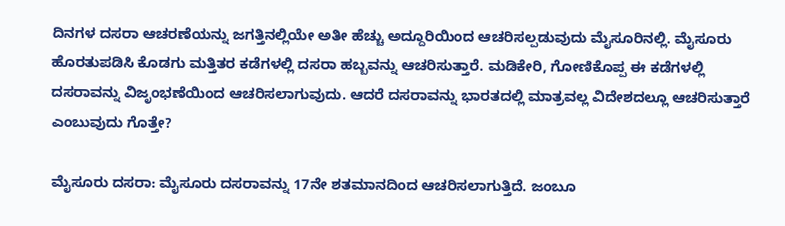ದಿನಗಳ ದಸರಾ ಆಚರಣೆಯನ್ನು ಜಗತ್ತಿನಲ್ಲಿಯೇ ಅತೀ ಹೆಚ್ಚು ಅದ್ದೂರಿಯಿಂದ ಆಚರಿಸಲ್ಪಡುವುದು ಮೈಸೂರಿನಲ್ಲಿ. ಮೈಸೂರು ಹೊರತುಪಡಿಸಿ ಕೊಡಗು ಮತ್ತಿತರ ಕಡೆಗಳಲ್ಲಿ ದಸರಾ ಹಬ್ಬವನ್ನು ಆಚರಿಸುತ್ತಾರೆ. ಮಡಿಕೇರಿ, ಗೋಣಿಕೊಪ್ಪ ಈ ಕಡೆಗಳಲ್ಲಿ ದಸರಾವನ್ನು ವಿಜೃಂಭಣೆಯಿಂದ ಆಚರಿಸಲಾಗುವುದು. ಆದರೆ ದಸರಾವನ್ನು ಭಾರತದಲ್ಲಿ ಮಾತ್ರವಲ್ಲ ವಿದೇಶದಲ್ಲೂ ಆಚರಿಸುತ್ತಾರೆ ಎಂಬುವುದು ಗೊತ್ತೇ?

ಮೈಸೂರು ದಸರಾ: ಮೈಸೂರು ದಸರಾವನ್ನು 17ನೇ ಶತಮಾನದಿಂದ ಆಚರಿಸಲಾಗುತ್ತಿದೆ. ಜಂಬೂ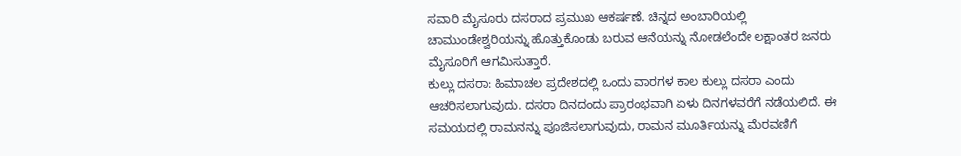ಸವಾರಿ ಮೈಸೂರು ದಸರಾದ ಪ್ರಮುಖ ಆಕರ್ಷಣೆ. ಚಿನ್ನದ ಅಂಬಾರಿಯಲ್ಲಿ ಚಾಮುಂಡೇಶ್ವರಿಯನ್ನು ಹೊತ್ತುಕೊಂಡು ಬರುವ ಆನೆಯನ್ನು ನೋಡಲೆಂದೇ ಲಕ್ಷಾಂತರ ಜನರು ಮೈಸೂರಿಗೆ ಆಗಮಿಸುತ್ತಾರೆ.
ಕುಲ್ಲು ದಸರಾ: ಹಿಮಾಚಲ ಪ್ರದೇಶದಲ್ಲಿ ಒಂದು ವಾರಗಳ ಕಾಲ ಕುಲ್ಲು ದಸರಾ ಎಂದು ಆಚರಿಸಲಾಗುವುದು. ದಸರಾ ದಿನದಂದು ಪ್ರಾರಂಭವಾಗಿ ಏಳು ದಿನಗಳವರೆಗೆ ನಡೆಯಲಿದೆ. ಈ ಸಮಯದಲ್ಲಿ ರಾಮನನ್ನು ಪೂಜಿಸಲಾಗುವುದು, ರಾಮನ ಮೂರ್ತಿಯನ್ನು ಮೆರವಣಿಗೆ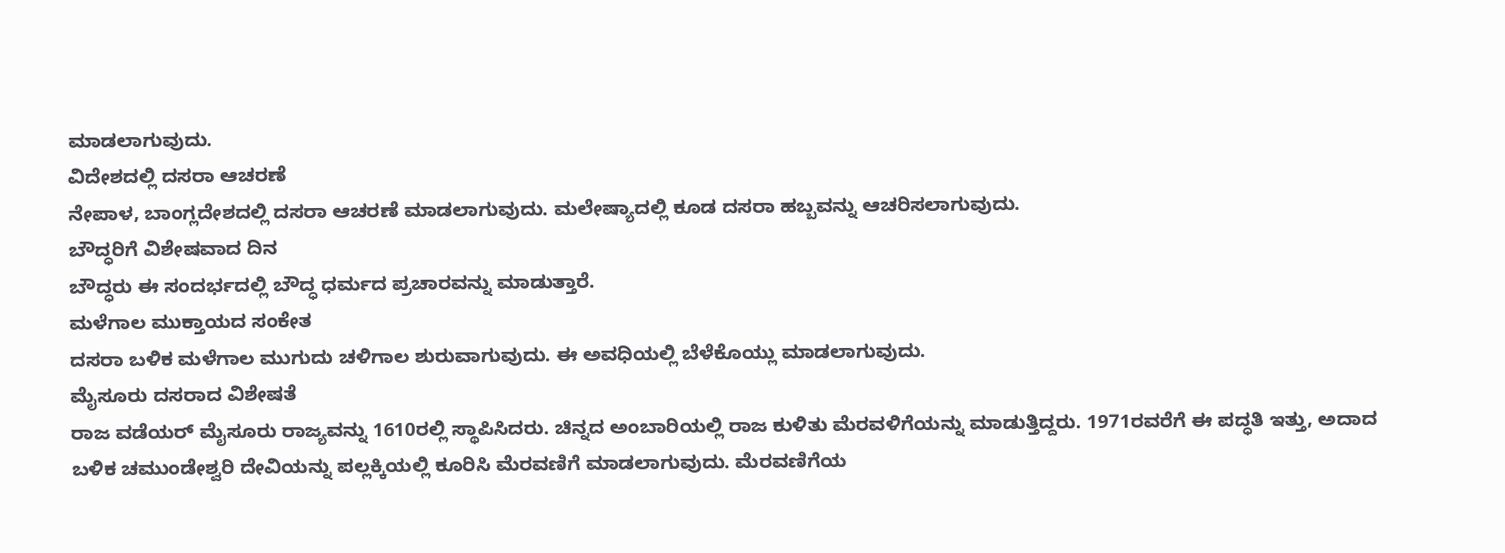ಮಾಡಲಾಗುವುದು.
ವಿದೇಶದಲ್ಲಿ ದಸರಾ ಆಚರಣೆ
ನೇಪಾಳ, ಬಾಂಗ್ಲದೇಶದಲ್ಲಿ ದಸರಾ ಆಚರಣೆ ಮಾಡಲಾಗುವುದು. ಮಲೇಷ್ಯಾದಲ್ಲಿ ಕೂಡ ದಸರಾ ಹಬ್ಬವನ್ನು ಆಚರಿಸಲಾಗುವುದು.
ಬೌದ್ಧರಿಗೆ ವಿಶೇಷವಾದ ದಿನ
ಬೌದ್ಧರು ಈ ಸಂದರ್ಭದಲ್ಲಿ ಬೌದ್ಧ ಧರ್ಮದ ಪ್ರಚಾರವನ್ನು ಮಾಡುತ್ತಾರೆ.
ಮಳೆಗಾಲ ಮುಕ್ತಾಯದ ಸಂಕೇತ
ದಸರಾ ಬಳಿಕ ಮಳೆಗಾಲ ಮುಗುದು ಚಳಿಗಾಲ ಶುರುವಾಗುವುದು. ಈ ಅವಧಿಯಲ್ಲಿ ಬೆಳೆಕೊಯ್ಲು ಮಾಡಲಾಗುವುದು.
ಮೈಸೂರು ದಸರಾದ ವಿಶೇಷತೆ
ರಾಜ ವಡೆಯರ್ ಮೈಸೂರು ರಾಜ್ಯವನ್ನು 1610ರಲ್ಲಿ ಸ್ಥಾಪಿಸಿದರು. ಚಿನ್ನದ ಅಂಬಾರಿಯಲ್ಲಿ ರಾಜ ಕುಳಿತು ಮೆರವಳಿಗೆಯನ್ನು ಮಾಡುತ್ತಿದ್ದರು. 1971ರವರೆಗೆ ಈ ಪದ್ಧತಿ ಇತ್ತು, ಅದಾದ ಬಳಿಕ ಚಮುಂಡೇಶ್ವರಿ ದೇವಿಯನ್ನು ಪಲ್ಲಕ್ಕಿಯಲ್ಲಿ ಕೂರಿಸಿ ಮೆರವಣಿಗೆ ಮಾಡಲಾಗುವುದು. ಮೆರವಣಿಗೆಯ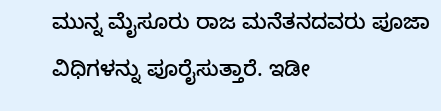ಮುನ್ನ ಮೈಸೂರು ರಾಜ ಮನೆತನದವರು ಪೂಜಾ ವಿಧಿಗಳನ್ನು ಪೂರೈಸುತ್ತಾರೆ. ಇಡೀ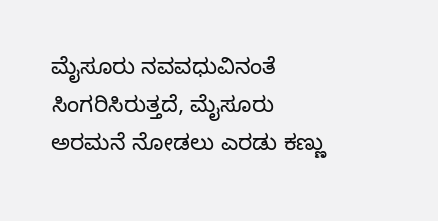ಮೈಸೂರು ನವವಧುವಿನಂತೆ ಸಿಂಗರಿಸಿರುತ್ತದೆ, ಮೈಸೂರು ಅರಮನೆ ನೋಡಲು ಎರಡು ಕಣ್ಣು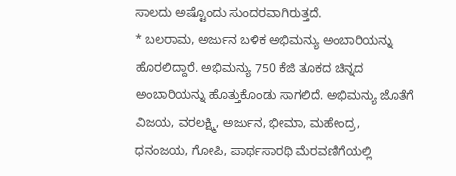ಸಾಲದು ಅಷ್ಟೊಂದು ಸುಂದರವಾಗಿರುತ್ತದೆ.
* ಬಲರಾಮ, ಅರ್ಜುನ ಬಳಿಕ ಅಭಿಮನ್ಯು ಅಂಬಾರಿಯನ್ನು ಹೊರಲಿದ್ದಾರೆ. ಅಭಿಮನ್ಯು 750 ಕೆಜಿ ತೂಕದ ಚಿನ್ನದ ಅಂಬಾರಿಯನ್ನು ಹೊತ್ತುಕೊಂಡು ಸಾಗಲಿದೆ. ಅಭಿಮನ್ಯು ಜೊತೆಗೆ ವಿಜಯ, ವರಲಕ್ಷ್ಮಿ, ಅರ್ಜುನ, ಭೀಮಾ, ಮಹೇಂದ್ರ, ಧನಂಜಯ, ಗೋಪಿ, ಪಾರ್ಥಸಾರಥಿ ಮೆರವಣಿಗೆಯಲ್ಲಿ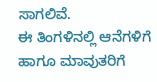ಸಾಗಲಿವೆ.
ಈ ತಿಂಗಳಿನಲ್ಲಿ ಆನೆಗಳಿಗೆ ಹಾಗೂ ಮಾವುತರಿಗೆ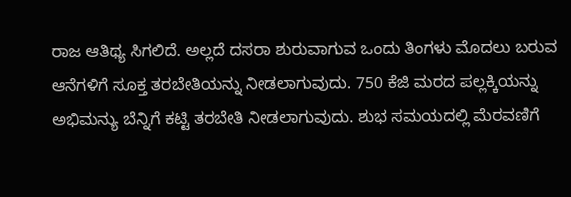ರಾಜ ಆತಿಥ್ಯ ಸಿಗಲಿದೆ. ಅಲ್ಲದೆ ದಸರಾ ಶುರುವಾಗುವ ಒಂದು ತಿಂಗಳು ಮೊದಲು ಬರುವ ಆನೆಗಳಿಗೆ ಸೂಕ್ತ ತರಬೇತಿಯನ್ನು ನೀಡಲಾಗುವುದು. 750 ಕೆಜಿ ಮರದ ಪಲ್ಲಕ್ಕಿಯನ್ನು ಅಭಿಮನ್ಯು ಬೆನ್ನಿಗೆ ಕಟ್ಟಿ ತರಬೇತಿ ನೀಡಲಾಗುವುದು. ಶುಭ ಸಮಯದಲ್ಲಿ ಮೆರವಣಿಗೆ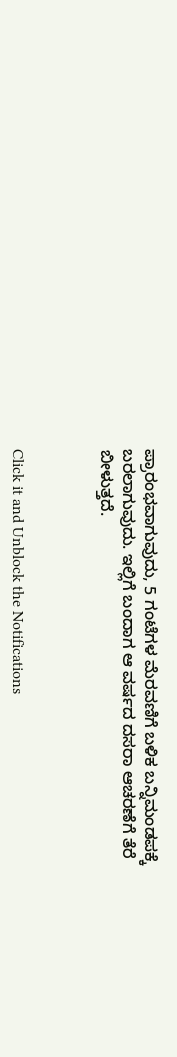ಪ್ರಾರಂಭವಾಗುವುದು, 5 ಗಂಟೆಗಳ ಮೆರವಣಿಗೆ ಬಳಿಕ ಬನ್ನಿಮಂಡಪಕ್ಕೆ ಬರಲಾಗುವುದು. ಇಲ್ಲಿಗೆ ಬಂದಾಗ ಆ ವರ್ಷದ ದಸರಾ ಆಚರಣೆಗೆ ತೆರೆ ಬೀಳುತ್ತದೆ.



Click it and Unblock the Notifications